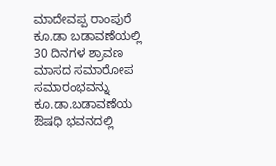ಮಾದೇವಪ್ಪ ರಾಂಪುರೆ ಕೂ.ಡಾ ಬಡಾವಣೆಯಲ್ಲಿ 30 ದಿನಗಳ ಶ್ರಾವಣ ಮಾಸದ ಸಮಾರೋಪ ಸಮಾರಂಭವನ್ನು ಕೂ.ಡಾ.ಬಡಾವಣೆಯ ಔಷಧಿ ಭವನದಲ್ಲಿ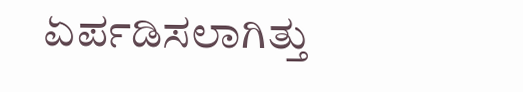ಏರ್ಪಡಿಸಲಾಗಿತ್ತು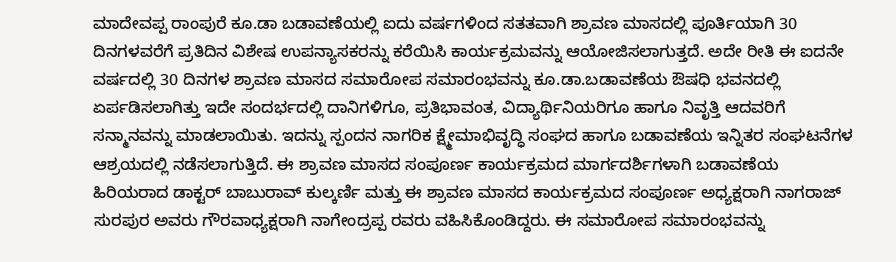ಮಾದೇವಪ್ಪ ರಾಂಪುರೆ ಕೂ.ಡಾ ಬಡಾವಣೆಯಲ್ಲಿ ಐದು ವರ್ಷಗಳಿಂದ ಸತತವಾಗಿ ಶ್ರಾವಣ ಮಾಸದಲ್ಲಿ ಪೂರ್ತಿಯಾಗಿ 30 ದಿನಗಳವರೆಗೆ ಪ್ರತಿದಿನ ವಿಶೇಷ ಉಪನ್ಯಾಸಕರನ್ನು ಕರೆಯಿಸಿ ಕಾರ್ಯಕ್ರಮವನ್ನು ಆಯೋಜಿಸಲಾಗುತ್ತದೆ. ಅದೇ ರೀತಿ ಈ ಐದನೇ ವರ್ಷದಲ್ಲಿ 30 ದಿನಗಳ ಶ್ರಾವಣ ಮಾಸದ ಸಮಾರೋಪ ಸಮಾರಂಭವನ್ನು ಕೂ.ಡಾ.ಬಡಾವಣೆಯ ಔಷಧಿ ಭವನದಲ್ಲಿ ಏರ್ಪಡಿಸಲಾಗಿತ್ತು ಇದೇ ಸಂದರ್ಭದಲ್ಲಿ ದಾನಿಗಳಿಗೂ, ಪ್ರತಿಭಾವಂತ, ವಿದ್ಯಾರ್ಥಿನಿಯರಿಗೂ ಹಾಗೂ ನಿವೃತ್ತಿ ಆದವರಿಗೆ ಸನ್ಮಾನವನ್ನು ಮಾಡಲಾಯಿತು. ಇದನ್ನು ಸ್ಪಂದನ ನಾಗರಿಕ ಕ್ಷ್ಮೇಮಾಭಿವೃದ್ಧಿ ಸಂಘದ ಹಾಗೂ ಬಡಾವಣೆಯ ಇನ್ನಿತರ ಸಂಘಟನೆಗಳ ಆಶ್ರಯದಲ್ಲಿ ನಡೆಸಲಾಗುತ್ತಿದೆ. ಈ ಶ್ರಾವಣ ಮಾಸದ ಸಂಪೂರ್ಣ ಕಾರ್ಯಕ್ರಮದ ಮಾರ್ಗದರ್ಶಿಗಳಾಗಿ ಬಡಾವಣೆಯ ಹಿರಿಯರಾದ ಡಾಕ್ಟರ್ ಬಾಬುರಾವ್ ಕುಲ್ಕರ್ಣಿ ಮತ್ತು ಈ ಶ್ರಾವಣ ಮಾಸದ ಕಾರ್ಯಕ್ರಮದ ಸಂಪೂರ್ಣ ಅಧ್ಯಕ್ಷರಾಗಿ ನಾಗರಾಜ್ ಸುರಪುರ ಅವರು ಗೌರವಾಧ್ಯಕ್ಷರಾಗಿ ನಾಗೇಂದ್ರಪ್ಪ ರವರು ವಹಿಸಿಕೊಂಡಿದ್ದರು. ಈ ಸಮಾರೋಪ ಸಮಾರಂಭವನ್ನು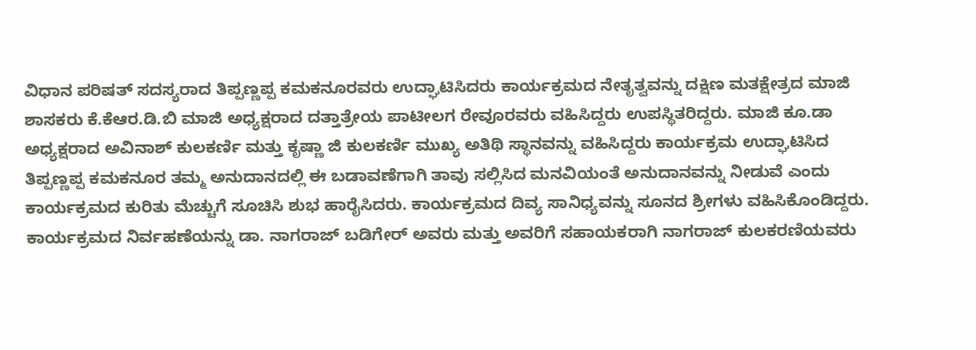ವಿಧಾನ ಪರಿಷತ್ ಸದಸ್ಯರಾದ ತಿಪ್ಪಣ್ಣಪ್ಪ ಕಮಕನೂರವರು ಉದ್ಘಾಟಿಸಿದರು ಕಾರ್ಯಕ್ರಮದ ನೇತೃತ್ವವನ್ನು ದಕ್ಷಿಣ ಮತಕ್ಷೇತ್ರದ ಮಾಜಿ ಶಾಸಕರು ಕೆ.ಕೆಆರ.ಡಿ.ಬಿ ಮಾಜಿ ಅಧ್ಯಕ್ಷರಾದ ದತ್ತಾತ್ರೇಯ ಪಾಟೀಲಗ ರೇವೂರವರು ವಹಿಸಿದ್ದರು ಉಪಸ್ಥಿತರಿದ್ದರು. ಮಾಜಿ ಕೂ.ಡಾ ಅಧ್ಯಕ್ಷರಾದ ಅವಿನಾಶ್ ಕುಲಕರ್ಣಿ ಮತ್ತು ಕೃಷ್ಣಾ ಜಿ ಕುಲಕರ್ಣಿ ಮುಖ್ಯ ಅತಿಥಿ ಸ್ಥಾನವನ್ನು ವಹಿಸಿದ್ದರು ಕಾರ್ಯಕ್ರಮ ಉದ್ಘಾಟಿಸಿದ ತಿಪ್ಪಣ್ಣಪ್ಪ ಕಮಕನೂರ ತಮ್ಮ ಅನುದಾನದಲ್ಲಿ ಈ ಬಡಾವಣೆಗಾಗಿ ತಾವು ಸಲ್ಲಿಸಿದ ಮನವಿಯಂತೆ ಅನುದಾನವನ್ನು ನೀಡುವೆ ಎಂದು ಕಾರ್ಯಕ್ರಮದ ಕುರಿತು ಮೆಚ್ಚುಗೆ ಸೂಚಿಸಿ ಶುಭ ಹಾರೈಸಿದರು. ಕಾರ್ಯಕ್ರಮದ ದಿವ್ಯ ಸಾನಿಧ್ಯವನ್ನು ಸೂನದ ಶ್ರೀಗಳು ವಹಿಸಿಕೊಂಡಿದ್ದರು. ಕಾರ್ಯಕ್ರಮದ ನಿರ್ವಹಣೆಯನ್ನು ಡಾ. ನಾಗರಾಜ್ ಬಡಿಗೇರ್ ಅವರು ಮತ್ತು ಅವರಿಗೆ ಸಹಾಯಕರಾಗಿ ನಾಗರಾಜ್ ಕುಲಕರಣಿಯವರು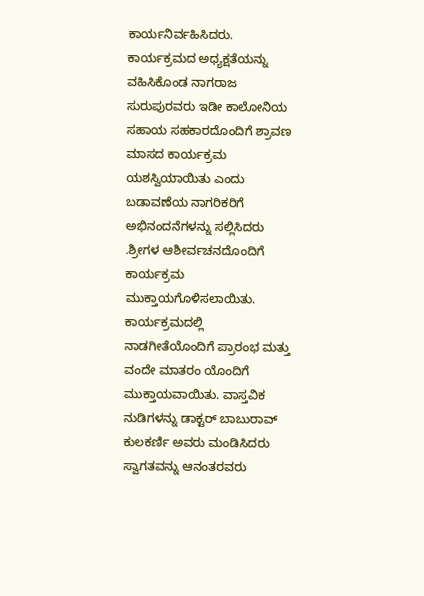ಕಾರ್ಯನಿರ್ವಹಿಸಿದರು. ಕಾರ್ಯಕ್ರಮದ ಅಧ್ಯಕ್ಷತೆಯನ್ನು ವಹಿಸಿಕೊಂಡ ನಾಗರಾಜ ಸುರುಪುರವರು ಇಡೀ ಕಾಲೋನಿಯ ಸಹಾಯ ಸಹಕಾರದೊಂದಿಗೆ ಶ್ರಾವಣ ಮಾಸದ ಕಾರ್ಯಕ್ರಮ ಯಶಸ್ವಿಯಾಯಿತು ಎಂದು ಬಡಾವಣೆಯ ನಾಗರಿಕರಿಗೆ ಅಭಿನಂದನೆಗಳನ್ನು ಸಲ್ಲಿಸಿದರು .ಶ್ರೀಗಳ ಆಶೀರ್ವಚನದೊಂದಿಗೆ ಕಾರ್ಯಕ್ರಮ ಮುಕ್ತಾಯಗೊಳಿಸಲಾಯಿತು. ಕಾರ್ಯಕ್ರಮದಲ್ಲಿ ನಾಡಗೀತೆಯೊಂದಿಗೆ ಪ್ರಾರಂಭ ಮತ್ತು ವಂದೇ ಮಾತರಂ ಯೊಂದಿಗೆ ಮುಕ್ತಾಯವಾಯಿತು. ವಾಸ್ತವಿಕ ನುಡಿಗಳನ್ನು ಡಾಕ್ಟರ್ ಬಾಬುರಾವ್ ಕುಲಕರ್ಣಿ ಅವರು ಮಂಡಿಸಿದರು ಸ್ವಾಗತವನ್ನು ಆನಂತರವರು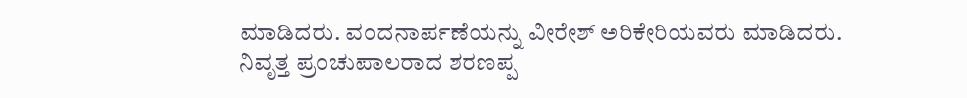ಮಾಡಿದರು. ವಂದನಾರ್ಪಣೆಯನ್ನು ವೀರೇಶ್ ಅರಿಕೇರಿಯವರು ಮಾಡಿದರು.
ನಿವೃತ್ತ ಪ್ರಂಚುಪಾಲರಾದ ಶರಣಪ್ಪ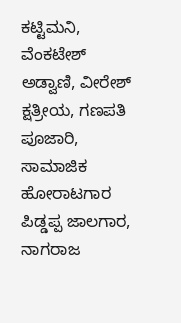ಕಟ್ಟಿಮನಿ, ವೆಂಕಟೇಶ್ ಅಡ್ವಾಣಿ, ವೀರೇಶ್ ಕ್ಷತ್ರೀಯ, ಗಣಪತಿ ಪೂಜಾರಿ, ಸಾಮಾಜಿಕ ಹೋರಾಟಗಾರ ಪಿಡ್ಡಪ್ಪ ಜಾಲಗಾರ, ನಾಗರಾಜ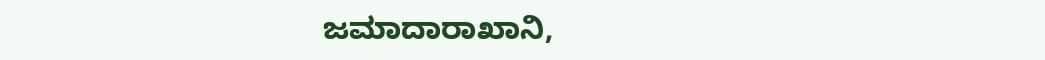ಜಮಾದಾರಾಖಾನಿ,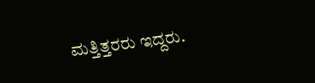ಮತ್ತಿತ್ತರರು ಇದ್ದರು.